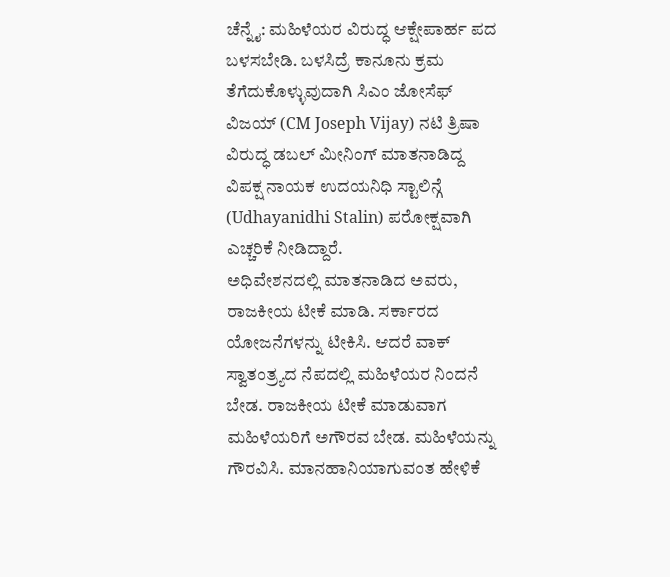ಚೆನ್ನೈ: ಮಹಿಳೆಯರ ವಿರುದ್ಧ ಆಕ್ಷೇಪಾರ್ಹ ಪದ ಬಳಸಬೇಡಿ. ಬಳಸಿದ್ರೆ ಕಾನೂನು ಕ್ರಮ ತೆಗೆದುಕೊಳ್ಳುವುದಾಗಿ ಸಿಎಂ ಜೋಸೆಫ್ ವಿಜಯ್ (CM Joseph Vijay) ನಟಿ ತ್ರಿಷಾ ವಿರುದ್ಧ ಡಬಲ್ ಮೀನಿಂಗ್ ಮಾತನಾಡಿದ್ದ ವಿಪಕ್ಷ ನಾಯಕ ಉದಯನಿಧಿ ಸ್ಟಾಲಿನ್ಗೆ (Udhayanidhi Stalin) ಪರೋಕ್ಷವಾಗಿ ಎಚ್ಚರಿಕೆ ನೀಡಿದ್ದಾರೆ.
ಅಧಿವೇಶನದಲ್ಲಿ ಮಾತನಾಡಿದ ಅವರು, ರಾಜಕೀಯ ಟೀಕೆ ಮಾಡಿ. ಸರ್ಕಾರದ ಯೋಜನೆಗಳನ್ನು ಟೀಕಿಸಿ. ಆದರೆ ವಾಕ್ ಸ್ವಾತಂತ್ರ್ಯದ ನೆಪದಲ್ಲಿ ಮಹಿಳೆಯರ ನಿಂದನೆ ಬೇಡ. ರಾಜಕೀಯ ಟೀಕೆ ಮಾಡುವಾಗ ಮಹಿಳೆಯರಿಗೆ ಅಗೌರವ ಬೇಡ. ಮಹಿಳೆಯನ್ನು ಗೌರವಿಸಿ. ಮಾನಹಾನಿಯಾಗುವಂತ ಹೇಳಿಕೆ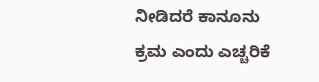ನೀಡಿದರೆ ಕಾನೂನು ಕ್ರಮ ಎಂದು ಎಚ್ಚರಿಕೆ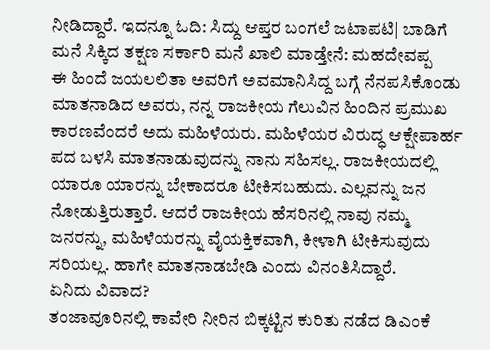ನೀಡಿದ್ದಾರೆ. ಇದನ್ನೂ ಓದಿ: ಸಿದ್ದು ಆಪ್ತರ ಬಂಗಲೆ ಜಟಾಪಟಿ| ಬಾಡಿಗೆ ಮನೆ ಸಿಕ್ಕಿದ ತಕ್ಷಣ ಸರ್ಕಾರಿ ಮನೆ ಖಾಲಿ ಮಾಡ್ತೇನೆ: ಮಹದೇವಪ್ಪ
ಈ ಹಿಂದೆ ಜಯಲಲಿತಾ ಅವರಿಗೆ ಅವಮಾನಿಸಿದ್ದ ಬಗ್ಗೆ ನೆನಪಸಿಕೊಂಡು ಮಾತನಾಡಿದ ಅವರು, ನನ್ನ ರಾಜಕೀಯ ಗೆಲುವಿನ ಹಿಂದಿನ ಪ್ರಮುಖ ಕಾರಣವೆಂದರೆ ಅದು ಮಹಿಳೆಯರು. ಮಹಿಳೆಯರ ವಿರುದ್ಧ ಆಕ್ಷೇಪಾರ್ಹ ಪದ ಬಳಸಿ ಮಾತನಾಡುವುದನ್ನು ನಾನು ಸಹಿಸಲ್ಲ. ರಾಜಕೀಯದಲ್ಲಿ ಯಾರೂ ಯಾರನ್ನು ಬೇಕಾದರೂ ಟೀಕಿಸಬಹುದು. ಎಲ್ಲವನ್ನು ಜನ ನೋಡುತ್ತಿರುತ್ತಾರೆ. ಆದರೆ ರಾಜಕೀಯ ಹೆಸರಿನಲ್ಲಿ ನಾವು ನಮ್ಮ ಜನರನ್ನು, ಮಹಿಳೆಯರನ್ನು ವೈಯಕ್ತಿಕವಾಗಿ, ಕೀಳಾಗಿ ಟೀಕಿಸುವುದು ಸರಿಯಲ್ಲ. ಹಾಗೇ ಮಾತನಾಡಬೇಡಿ ಎಂದು ವಿನಂತಿಸಿದ್ದಾರೆ.
ಏನಿದು ವಿವಾದ?
ತಂಜಾವೂರಿನಲ್ಲಿ ಕಾವೇರಿ ನೀರಿನ ಬಿಕ್ಕಟ್ಟಿನ ಕುರಿತು ನಡೆದ ಡಿಎಂಕೆ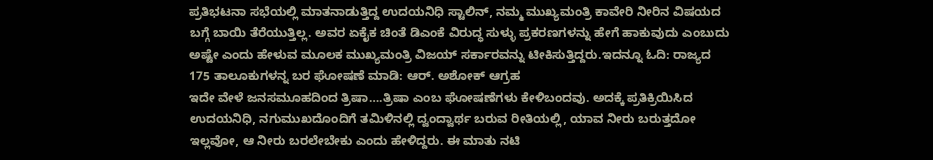ಪ್ರತಿಭಟನಾ ಸಭೆಯಲ್ಲಿ ಮಾತನಾಡುತ್ತಿದ್ದ ಉದಯನಿಧಿ ಸ್ಟಾಲಿನ್, ನಮ್ಮ ಮುಖ್ಯಮಂತ್ರಿ ಕಾವೇರಿ ನೀರಿನ ವಿಷಯದ ಬಗ್ಗೆ ಬಾಯಿ ತೆರೆಯುತ್ತಿಲ್ಲ. ಅವರ ಏಕೈಕ ಚಿಂತೆ ಡಿಎಂಕೆ ವಿರುದ್ಧ ಸುಳ್ಳು ಪ್ರಕರಣಗಳನ್ನು ಹೇಗೆ ಹಾಕುವುದು ಎಂಬುದು ಅಷ್ಟೇ ಎಂದು ಹೇಳುವ ಮೂಲಕ ಮುಖ್ಯಮಂತ್ರಿ ವಿಜಯ್ ಸರ್ಕಾರವನ್ನು ಟೀಕಿಸುತ್ತಿದ್ದರು.ಇದನ್ನೂ ಓದಿ: ರಾಜ್ಯದ 175 ತಾಲೂಕುಗಳನ್ನ ಬರ ಘೋಷಣೆ ಮಾಡಿ: ಆರ್. ಅಶೋಕ್ ಆಗ್ರಹ
ಇದೇ ವೇಳೆ ಜನಸಮೂಹದಿಂದ ತ್ರಿಷಾ….ತ್ರಿಷಾ ಎಂಬ ಘೋಷಣೆಗಳು ಕೇಳಿಬಂದವು. ಅದಕ್ಕೆ ಪ್ರತಿಕ್ರಿಯಿಸಿದ ಉದಯನಿಧಿ, ನಗುಮುಖದೊಂದಿಗೆ ತಮಿಳಿನಲ್ಲಿ ದ್ವಂದ್ವಾರ್ಥ ಬರುವ ರೀತಿಯಲ್ಲಿ, ಯಾವ ನೀರು ಬರುತ್ತದೋ ಇಲ್ಲವೋ, ಆ ನೀರು ಬರಲೇಬೇಕು ಎಂದು ಹೇಳಿದ್ದರು. ಈ ಮಾತು ನಟಿ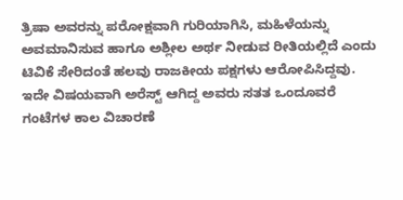ತ್ರಿಷಾ ಅವರನ್ನು ಪರೋಕ್ಷವಾಗಿ ಗುರಿಯಾಗಿಸಿ, ಮಹಿಳೆಯನ್ನು ಅವಮಾನಿಸುವ ಹಾಗೂ ಅಶ್ಲೀಲ ಅರ್ಥ ನೀಡುವ ರೀತಿಯಲ್ಲಿದೆ ಎಂದು ಟಿವಿಕೆ ಸೇರಿದಂತೆ ಹಲವು ರಾಜಕೀಯ ಪಕ್ಷಗಳು ಆರೋಪಿಸಿದ್ದವು.
ಇದೇ ವಿಷಯವಾಗಿ ಅರೆಸ್ಟ್ ಆಗಿದ್ದ ಅವರು ಸತತ ಒಂದೂವರೆ ಗಂಟೆಗಳ ಕಾಲ ವಿಚಾರಣೆ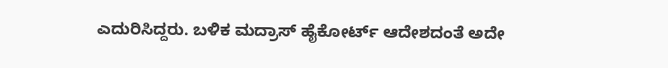ಎದುರಿಸಿದ್ದರು. ಬಳಿಕ ಮದ್ರಾಸ್ ಹೈಕೋರ್ಟ್ ಆದೇಶದಂತೆ ಅದೇ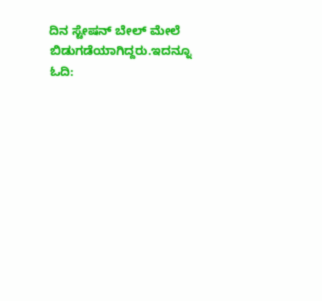ದಿನ ಸ್ಟೇಷನ್ ಬೇಲ್ ಮೇಲೆ ಬಿಡುಗಡೆಯಾಗಿದ್ದರು.ಇದನ್ನೂ ಓದಿ: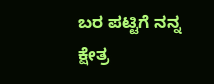ಬರ ಪಟ್ಟಿಗೆ ನನ್ನ ಕ್ಷೇತ್ರ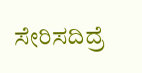ಸೇರಿಸದಿದ್ರೆ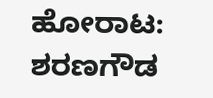ಹೋರಾಟ: ಶರಣಗೌಡ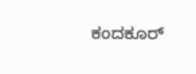ಕಂದಕೂರ್